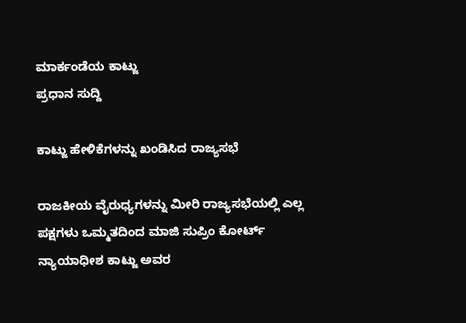ಮಾರ್ಕಂಡೆಯ ಕಾಟ್ಜು
ಪ್ರಧಾನ ಸುದ್ದಿ

ಕಾಟ್ಜು ಹೇಳಿಕೆಗಳನ್ನು ಖಂಡಿಸಿದ ರಾಜ್ಯಸಭೆ

ರಾಜಕೀಯ ವೈರುಧ್ಯಗಳನ್ನು ಮೀರಿ ರಾಜ್ಯಸಭೆಯಲ್ಲಿ ಎಲ್ಲ ಪಕ್ಷಗಳು ಒಮ್ಮತದಿಂದ ಮಾಜಿ ಸುಪ್ರಿಂ ಕೋರ್ಟ್ ನ್ಯಾಯಾಧೀಶ ಕಾಟ್ಜು ಅವರ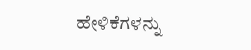ಹೇಳಿಕೆಗಳನ್ನು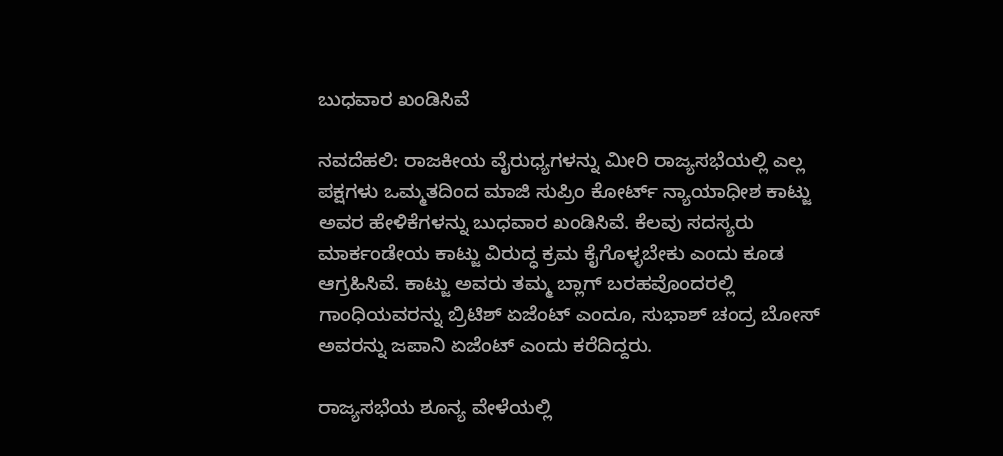ಬುಧವಾರ ಖಂಡಿಸಿವೆ

ನವದೆಹಲಿ: ರಾಜಕೀಯ ವೈರುಧ್ಯಗಳನ್ನು ಮೀರಿ ರಾಜ್ಯಸಭೆಯಲ್ಲಿ ಎಲ್ಲ ಪಕ್ಷಗಳು ಒಮ್ಮತದಿಂದ ಮಾಜಿ ಸುಪ್ರಿಂ ಕೋರ್ಟ್ ನ್ಯಾಯಾಧೀಶ ಕಾಟ್ಜು ಅವರ ಹೇಳಿಕೆಗಳನ್ನು ಬುಧವಾರ ಖಂಡಿಸಿವೆ. ಕೆಲವು ಸದಸ್ಯರು ಮಾರ್ಕಂಡೇಯ ಕಾಟ್ಜು ವಿರುದ್ಧ ಕ್ರಮ ಕೈಗೊಳ್ಳಬೇಕು ಎಂದು ಕೂಡ ಆಗ್ರಹಿಸಿವೆ. ಕಾಟ್ಜು ಅವರು ತಮ್ಮ ಬ್ಲಾಗ್ ಬರಹವೊಂದರಲ್ಲಿ ಗಾಂಧಿಯವರನ್ನು ಬ್ರಿಟಿಶ್ ಏಜೆಂಟ್ ಎಂದೂ, ಸುಭಾಶ್ ಚಂದ್ರ ಬೋಸ್ ಅವರನ್ನು ಜಪಾನಿ ಏಜೆಂಟ್ ಎಂದು ಕರೆದಿದ್ದರು.

ರಾಜ್ಯಸಭೆಯ ಶೂನ್ಯ ವೇಳೆಯಲ್ಲಿ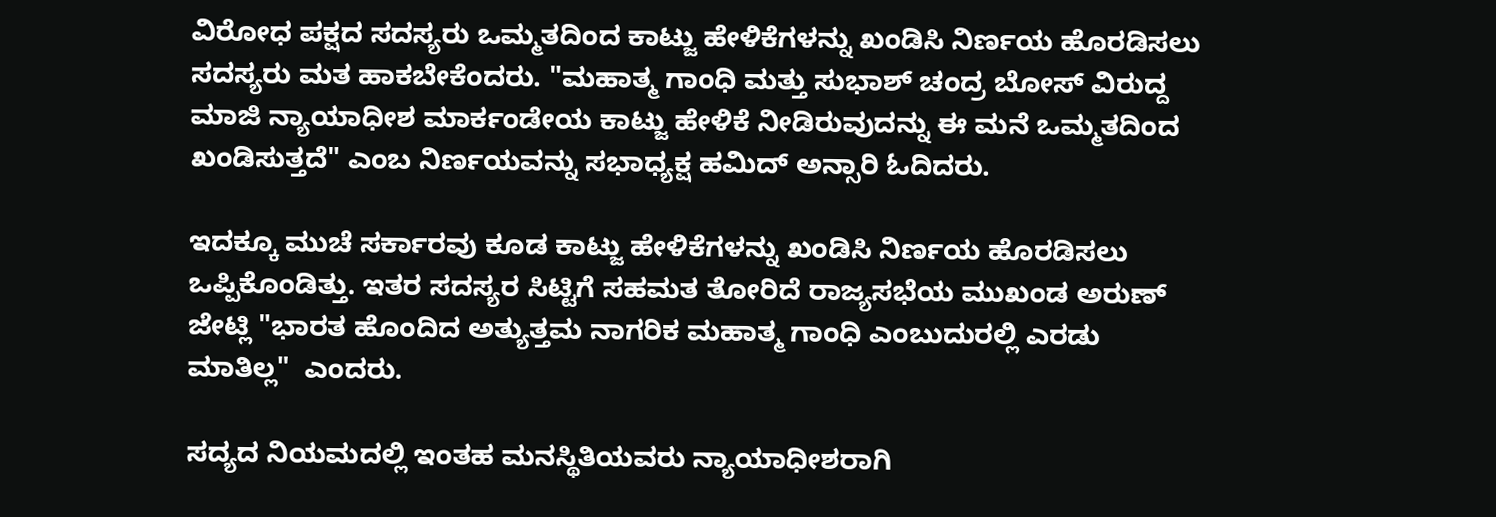ವಿರೋಧ ಪಕ್ಷದ ಸದಸ್ಯರು ಒಮ್ಮತದಿಂದ ಕಾಟ್ಜು ಹೇಳಿಕೆಗಳನ್ನು ಖಂಡಿಸಿ ನಿರ್ಣಯ ಹೊರಡಿಸಲು ಸದಸ್ಯರು ಮತ ಹಾಕಬೇಕೆಂದರು. "ಮಹಾತ್ಮ ಗಾಂಧಿ ಮತ್ತು ಸುಭಾಶ್ ಚಂದ್ರ ಬೋಸ್ ವಿರುದ್ದ ಮಾಜಿ ನ್ಯಾಯಾಧೀಶ ಮಾರ್ಕಂಡೇಯ ಕಾಟ್ಜು ಹೇಳಿಕೆ ನೀಡಿರುವುದನ್ನು ಈ ಮನೆ ಒಮ್ಮತದಿಂದ ಖಂಡಿಸುತ್ತದೆ" ಎಂಬ ನಿರ್ಣಯವನ್ನು ಸಭಾಧ್ಯಕ್ಷ ಹಮಿದ್ ಅನ್ಸಾರಿ ಓದಿದರು.

ಇದಕ್ಕೂ ಮುಚೆ ಸರ್ಕಾರವು ಕೂಡ ಕಾಟ್ಜು ಹೇಳಿಕೆಗಳನ್ನು ಖಂಡಿಸಿ ನಿರ್ಣಯ ಹೊರಡಿಸಲು ಒಪ್ಪಿಕೊಂಡಿತ್ತು. ಇತರ ಸದಸ್ಯರ ಸಿಟ್ಟಿಗೆ ಸಹಮತ ತೋರಿದೆ ರಾಜ್ಯಸಭೆಯ ಮುಖಂಡ ಅರುಣ್ ಜೇಟ್ಲಿ "ಭಾರತ ಹೊಂದಿದ ಅತ್ಯುತ್ತಮ ನಾಗರಿಕ ಮಹಾತ್ಮ ಗಾಂಧಿ ಎಂಬುದುರಲ್ಲಿ ಎರಡು ಮಾತಿಲ್ಲ"  ಎಂದರು.

ಸದ್ಯದ ನಿಯಮದಲ್ಲಿ ಇಂತಹ ಮನಸ್ಥಿತಿಯವರು ನ್ಯಾಯಾಧೀಶರಾಗಿ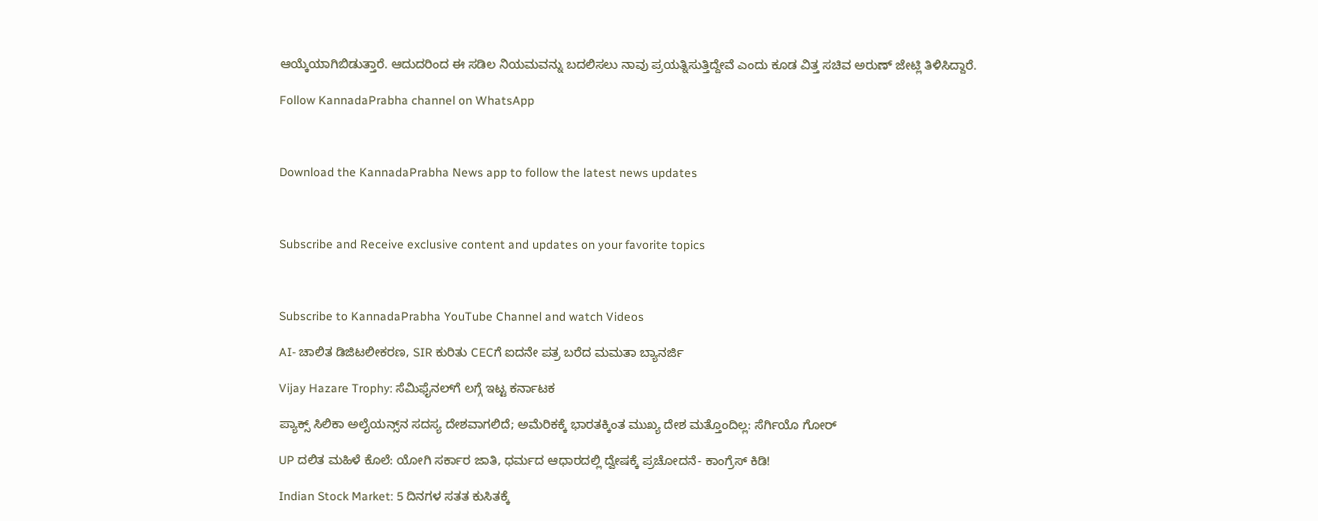ಆಯ್ಕೆಯಾಗಿಬಿಡುತ್ತಾರೆ. ಆದುದರಿಂದ ಈ ಸಡಿಲ ನಿಯಮವನ್ನು ಬದಲಿಸಲು ನಾವು ಪ್ರಯತ್ನಿಸುತ್ತಿದ್ದೇವೆ ಎಂದು ಕೂಡ ವಿತ್ತ ಸಚಿವ ಅರುಣ್ ಜೇಟ್ಲಿ ತಿಳಿಸಿದ್ದಾರೆ.

Follow KannadaPrabha channel on WhatsApp



Download the KannadaPrabha News app to follow the latest news updates



Subscribe and Receive exclusive content and updates on your favorite topics



Subscribe to KannadaPrabha YouTube Channel and watch Videos

AI- ಚಾಲಿತ ಡಿಜಿಟಲೀಕರಣ, SIR ಕುರಿತು CECಗೆ ಐದನೇ ಪತ್ರ ಬರೆದ ಮಮತಾ ಬ್ಯಾನರ್ಜಿ

Vijay Hazare Trophy: ಸೆಮಿಫೈನಲ್‌ಗೆ ಲಗ್ಗೆ ಇಟ್ಟ ಕರ್ನಾಟಕ

ಪ್ಯಾಕ್ಸ್ ಸಿಲಿಕಾ ಅಲೈಯನ್ಸ್‌ನ ಸದಸ್ಯ ದೇಶವಾಗಲಿದೆ; ಅಮೆರಿಕಕ್ಕೆ ಭಾರತಕ್ಕಿಂತ ಮುಖ್ಯ ದೇಶ ಮತ್ತೊಂದಿಲ್ಲ: ಸೆರ್ಗಿಯೊ ಗೋರ್

UP ದಲಿತ ಮಹಿಳೆ ಕೊಲೆ: ಯೋಗಿ ಸರ್ಕಾರ ಜಾತಿ, ಧರ್ಮದ ಆಧಾರದಲ್ಲಿ ದ್ವೇಷಕ್ಕೆ ಪ್ರಚೋದನೆ- ಕಾಂಗ್ರೆಸ್ ಕಿಡಿ!

Indian Stock Market: 5 ದಿನಗಳ ಸತತ ಕುಸಿತಕ್ಕೆ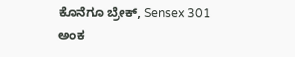ಕೊನೆಗೂ ಬ್ರೇಕ್, Sensex 301 ಅಂಕ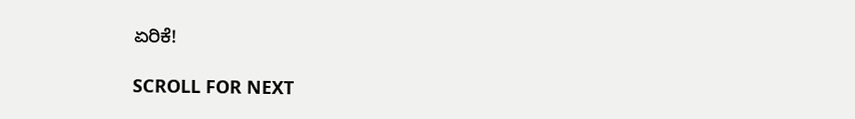ಏರಿಕೆ!

SCROLL FOR NEXT